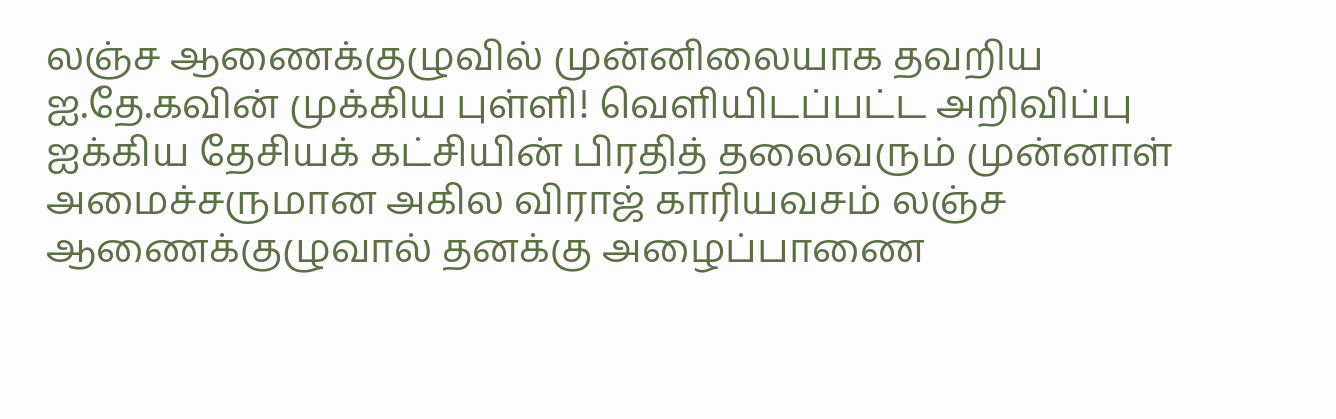லஞ்ச ஆணைக்குழுவில் முன்னிலையாக தவறிய ஐ.தே.கவின் முக்கிய புள்ளி! வெளியிடப்பட்ட அறிவிப்பு
ஐக்கிய தேசியக் கட்சியின் பிரதித் தலைவரும் முன்னாள் அமைச்சருமான அகில விராஜ் காரியவசம் லஞ்ச ஆணைக்குழுவால் தனக்கு அழைப்பாணை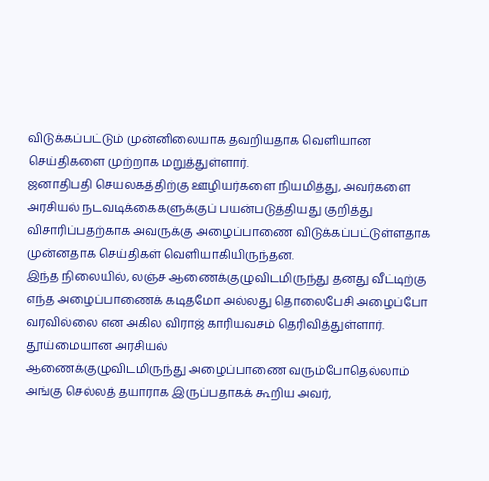விடுக்கப்பட்டும் முன்னிலையாக தவறியதாக வெளியான செய்திகளை முற்றாக மறுத்துள்ளார்.
ஜனாதிபதி செயலகத்திற்கு ஊழியர்களை நியமித்து, அவர்களை அரசியல் நடவடிக்கைகளுக்குப் பயன்படுத்தியது குறித்து விசாரிப்பதற்காக அவருக்கு அழைப்பாணை விடுக்கப்பட்டுள்ளதாக முன்னதாக செய்திகள் வெளியாகியிருந்தன.
இந்த நிலையில், லஞ்ச ஆணைக்குழுவிடமிருந்து தனது வீட்டிற்கு எந்த அழைப்பாணைக் கடிதமோ அல்லது தொலைபேசி அழைப்போ வரவில்லை என அகில விராஜ் காரியவசம் தெரிவித்துள்ளார்.
தூய்மையான அரசியல்
ஆணைக்குழுவிடமிருந்து அழைப்பாணை வரும்போதெல்லாம் அங்கு செல்லத் தயாராக இருப்பதாகக் கூறிய அவர்,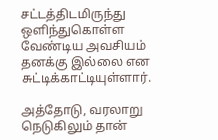சட்டத்திடமிருந்து ஒளிந்துகொள்ள வேண்டிய அவசியம் தனக்கு இல்லை என சுட்டிக்காட்டியுள்ளார்.

அத்தோடு, வரலாறு நெடுகிலும் தான்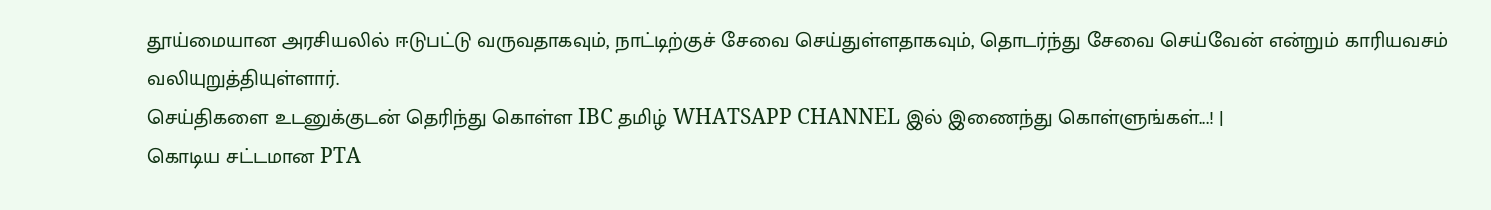தூய்மையான அரசியலில் ஈடுபட்டு வருவதாகவும், நாட்டிற்குச் சேவை செய்துள்ளதாகவும், தொடர்ந்து சேவை செய்வேன் என்றும் காரியவசம் வலியுறுத்தியுள்ளார்.
செய்திகளை உடனுக்குடன் தெரிந்து கொள்ள IBC தமிழ் WHATSAPP CHANNEL இல் இணைந்து கொள்ளுங்கள்...! |
கொடிய சட்டமான PTA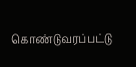கொண்டுவரப்பட்டு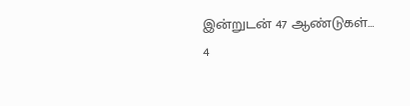இன்றுடன் 47 ஆண்டுகள்…
4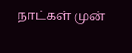நாட்கள் முன்